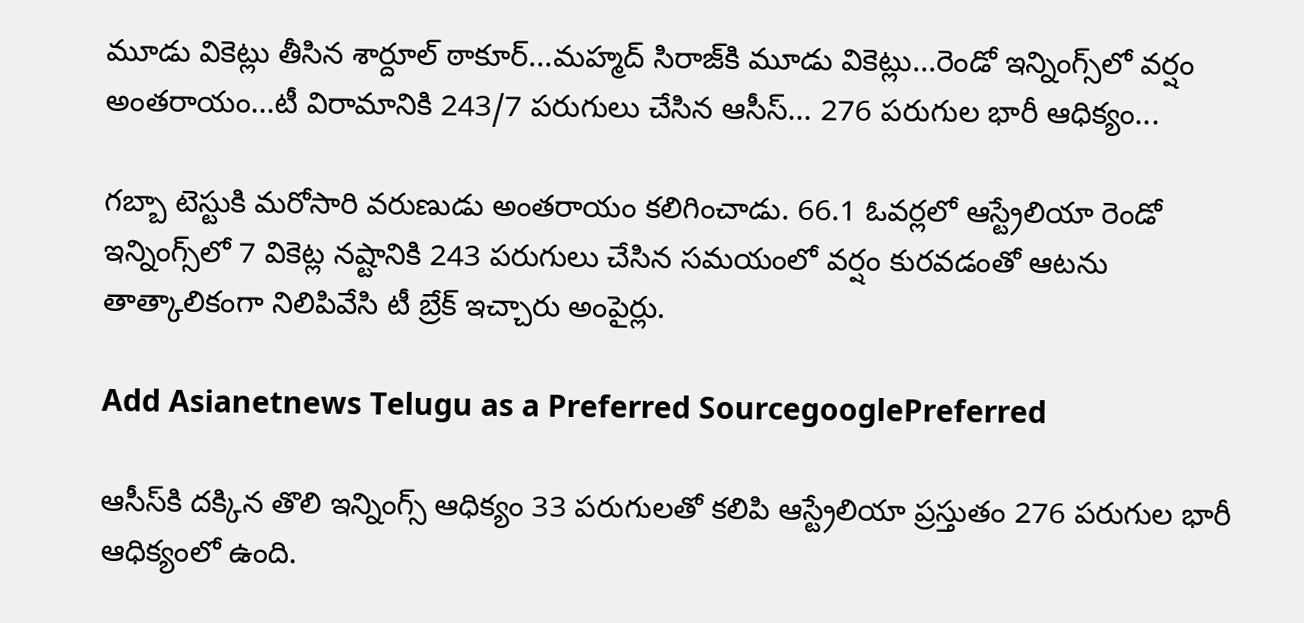మూడు వికెట్లు తీసిన శార్దూల్ ఠాకూర్...మహ్మద్ సిరాజ్‌కి మూడు వికెట్లు...రెండో ఇన్నింగ్స్‌లో వర్షం అంతరాయం...టీ విరామానికి 243/7 పరుగులు చేసిన ఆసీస్... 276 పరుగుల భారీ ఆధిక్యం...

గబ్బా టెస్టుకి మరోసారి వరుణుడు అంతరాయం కలిగించాడు. 66.1 ఓవర్లలో ఆస్ట్రేలియా రెండో ఇన్నింగ్స్‌లో 7 వికెట్ల నష్టానికి 243 పరుగులు చేసిన సమయంలో వర్షం కురవడంతో ఆటను తాత్కాలికంగా నిలిపివేసి టీ బ్రేక్ ఇచ్చారు అంపైర్లు.

Add Asianetnews Telugu as a Preferred SourcegooglePreferred

ఆసీస్‌కి దక్కిన తొలి ఇన్నింగ్స్ ఆధిక్యం 33 పరుగులతో కలిపి ఆస్ట్రేలియా ప్రస్తుతం 276 పరుగుల భారీ ఆధిక్యంలో ఉంది.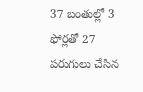37 బంతుల్లో 3 ఫోర్లతో 27 పరుగులు చేసిన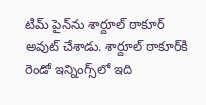టిమ్ పైన్‌ను శార్దూల్ ఠాకూర్ అవుట్ చేశాడు. శార్దూల్ ఠాకూర్‌కి రెండో ఇన్నింగ్స్‌లో ఇది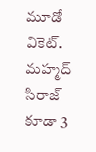మూడో వికెట్. మహ్మద్ సిరాజ్ కూడా 3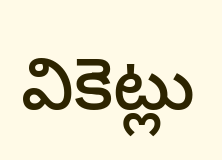వికెట్లు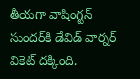తీయగా వాషింగ్టన్ సుందర్‌కి డేవిడ్ వార్నర్ వికెట్ దక్కింది.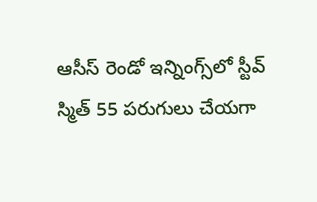ఆసీస్ రెండో ఇన్నింగ్స్‌లో స్టీవ్ స్మిత్ 55 పరుగులు చేయగా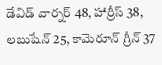డేవిడ్ వార్నర్ 48, హార్రీస్ 38, లబుషేన్ 25, కామెరూన్ గ్రీన్ 37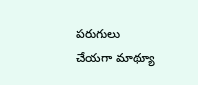పరుగులు చేయగా మాథ్యూ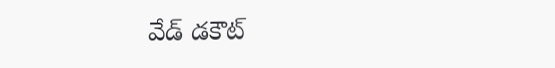వేడ్ డకౌట్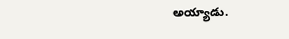అయ్యాడు.